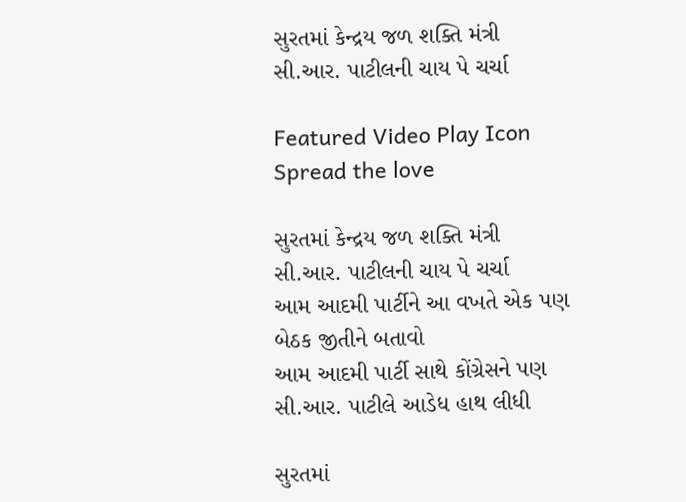સુરતમાં કેન્દ્રય જળ શક્તિ મંત્રી સી.આર. પાટીલની ચાય પે ચર્ચા

Featured Video Play Icon
Spread the love

સુરતમાં કેન્દ્રય જળ શક્તિ મંત્રી સી.આર. પાટીલની ચાય પે ચર્ચા
આમ આદમી પાર્ટીને આ વખતે એક પણ બેઠક જીતીને બતાવો
આમ આદમી પાર્ટી સાથે કોંગ્રેસને પણ સી.આર. પાટીલે આડેધ હાથ લીધી

સુરતમાં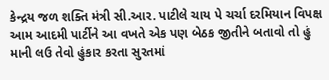કેન્દ્રય જળ શક્તિ મંત્રી સી.આર. પાટીલે ચાય પે ચર્ચા દરમિયાન વિપક્ષ આમ આદમી પાર્ટીને આ વખતે એક પણ બેઠક જીતીને બતાવો તો હું માની લઉ તેવો હુંકાર કરતા સુરતમાં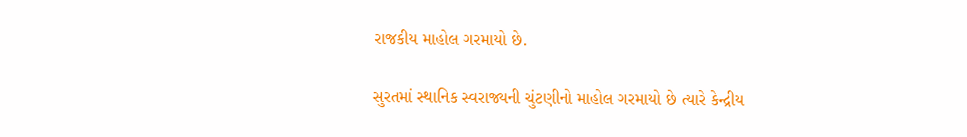રાજકીય માહોલ ગરમાયો છે.

સુરતમાં સ્થાનિક સ્વરાજ્યની ચુંટણીનો માહોલ ગરમાયો છે ત્યારે કેન્દ્રીય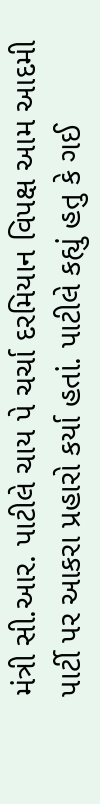મંત્રી સી.આર. પાટીલે ચાય પે ચર્ચા દરમિયાન વિપક્ષ આમ આદમી પાર્ટી પર આકરા પ્રહારો કર્યા હતાં. પાટીલે કહ્યું હતુ કે ગઈ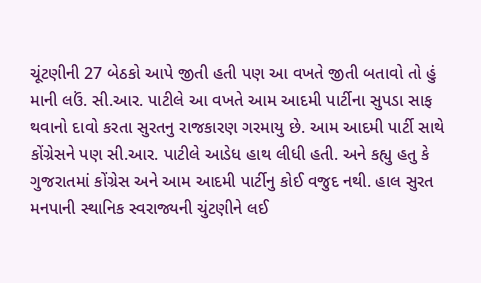ચૂંટણીની 27 બેઠકો આપે જીતી હતી પણ આ વખતે જીતી બતાવો તો હું માની લઉં. સી.આર. પાટીલે આ વખતે આમ આદમી પાર્ટીના સુપડા સાફ થવાનો દાવો કરતા સુરતનુ રાજકારણ ગરમાયુ છે. આમ આદમી પાર્ટી સાથે કોંગ્રેસને પણ સી.આર. પાટીલે આડેધ હાથ લીધી હતી. અને કહ્યુ હતુ કે ગુજરાતમાં કોંગ્રેસ અને આમ આદમી પાર્ટીનુ કોઈ વજુદ નથી. હાલ સુરત મનપાની સ્થાનિક સ્વરાજ્યની ચુંટણીને લઈ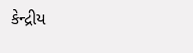કેન્દ્રીય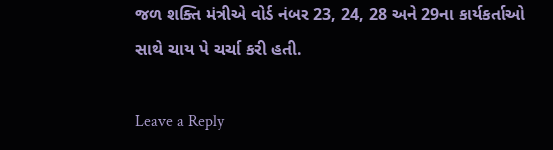જળ શક્તિ મંત્રીએ વોર્ડ નંબર 23, 24, 28 અને 29ના કાર્યકર્તાઓ સાથે ચાય પે ચર્ચા કરી હતી.

Leave a Reply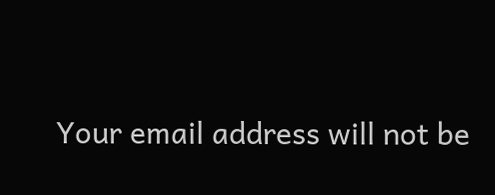Your email address will not be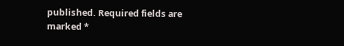published. Required fields are marked *